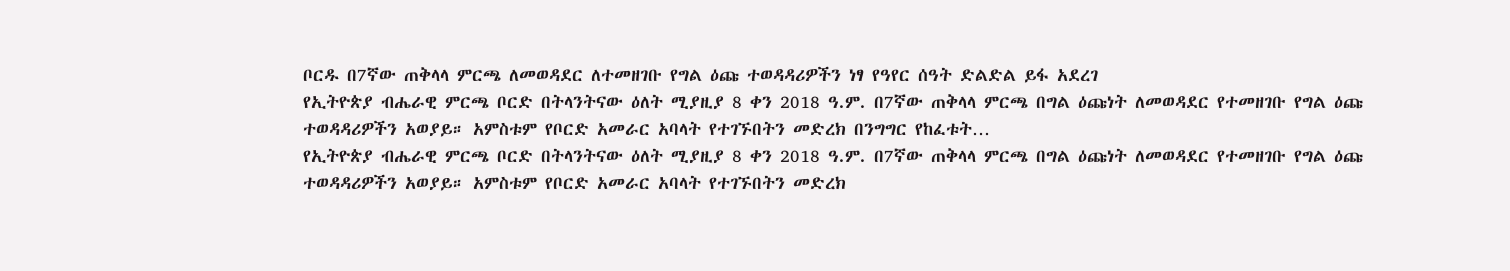ቦርዱ በ7ኛው ጠቅላላ ምርጫ ለመወዳደር ለተመዘገቡ የግል ዕጩ ተወዳዳሪዎችን ነፃ የዓየር ሰዓት ድልድል ይፋ አደረገ
የኢትዮጵያ ብሔራዊ ምርጫ ቦርድ በትላንትናው ዕለት ሚያዚያ 8 ቀን 2018 ዓ.ም. በ7ኛው ጠቅላላ ምርጫ በግል ዕጩነት ለመወዳደር የተመዘገቡ የግል ዕጩ ተወዳዳሪዎችን አወያይ። አምስቱም የቦርድ አመራር አባላት የተገኙበትን መድረክ በንግግር የከፈቱት…
የኢትዮጵያ ብሔራዊ ምርጫ ቦርድ በትላንትናው ዕለት ሚያዚያ 8 ቀን 2018 ዓ.ም. በ7ኛው ጠቅላላ ምርጫ በግል ዕጩነት ለመወዳደር የተመዘገቡ የግል ዕጩ ተወዳዳሪዎችን አወያይ። አምስቱም የቦርድ አመራር አባላት የተገኙበትን መድረክ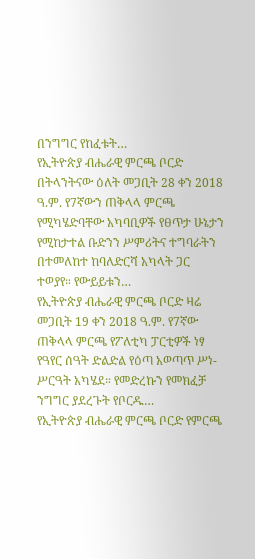በንግግር የከፈቱት…
የኢትዮጵያ ብሔራዊ ምርጫ ቦርድ በትላንትናው ዕለት መጋቢት 28 ቀን 2018 ዓ.ም. የ7ኛውን ጠቅላላ ምርጫ የሚካሄድባቸው አካባቢዎች የፀጥታ ሁኔታን የሚከታተል ቡድንን ሥምሪትና ተግባራትን በተመለከተ ከባለድርሻ አካላት ጋር ተወያየ። የውይይቱን…
የኢትዮጵያ ብሔራዊ ምርጫ ቦርድ ዛሬ መጋቢት 19 ቀን 2018 ዓ.ም. የ7ኛው ጠቅላላ ምርጫ የፖለቲካ ፓርቲዎች ነፃ የዓየር ሰዓት ድልድል የዕጣ አወጣጥ ሥነ-ሥርዓት አካሄደ። የመድረኩን የመክፈቻ ንግግር ያደረጉት የቦርዱ…
የኢትዮጵያ ብሔራዊ ምርጫ ቦርድ የምርጫ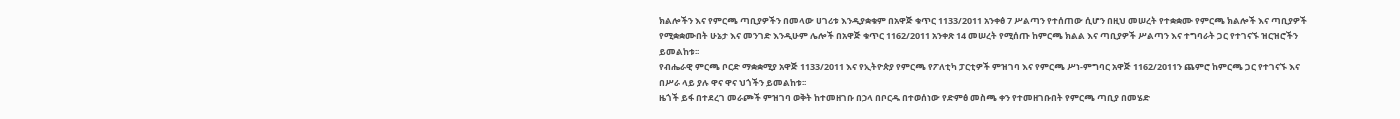ክልሎችን እና የምርጫ ጣቢያዎችን በመላው ሀገሪቱ እንዲያቋቁም በአዋጅ ቁጥር 1133/2011 አንቀፅ 7 ሥልጣን የተሰጠው ሲሆን በዚህ መሠረት የተቋቋሙ የምርጫ ክልሎች እና ጣቢያዎች የሚቋቋሙበት ሁኔታ እና መንገድ እንዲሁም ሌሎች በአዋጅ ቁጥር 1162/2011 አንቀጽ 14 መሠረት የሚሰጡ ከምርጫ ክልል እና ጣቢያዎች ሥልጣን እና ተግባራት ጋር የተገናኙ ዝርዝሮችን ይመልከቱ፡፡
የብሔራዊ ምርጫ ቦርድ ማቋቋሚያ አዋጅ 1133/2011 እና የኢትዮጵያ የምርጫ የፖለቲካ ፓርቲዎች ምዝገባ እና የምርጫ ሥነ-ምግባር አዋጅ 1162/2011ን ጨምሮ ከምርጫ ጋር የተገናኙ እና በሥራ ላይ ያሉ ዋና ዋና ህጎችን ይመልከቱ፡፡
ዜጎች ይፋ በተደረገ መራጮች ምዝገባ ወቅት ከተመዘገቡ በኃላ በቦርዱ በተወሰነው የድምፅ መስጫ ቀን የተመዘገቡበት የምርጫ ጣቢያ በመሄድ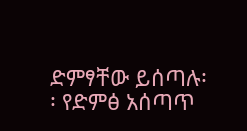ድምፃቸው ይሰጣሉ፡፡ የድምፅ አሰጣጥ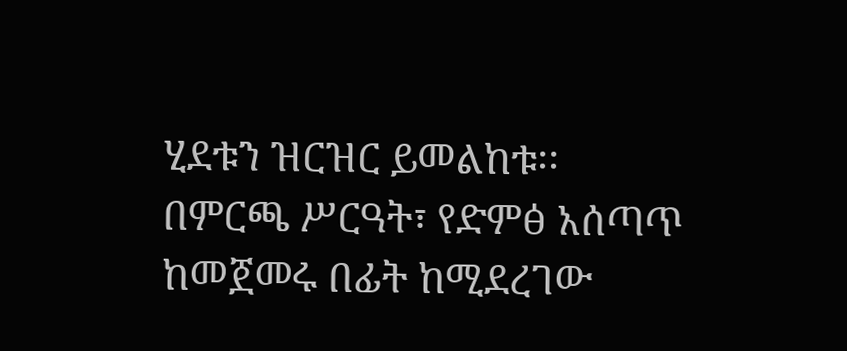ሂደቱን ዝርዝር ይመልከቱ፡፡
በምርጫ ሥርዓት፣ የድምፅ አሰጣጥ ከመጀመሩ በፊት ከሚደረገው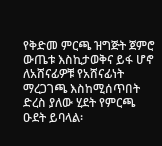የቅድመ ምርጫ ዝግጅት ጀምሮ ውጤቱ እስኪታወቅና ይፋ ሆኖ ለአሸናፊዎቹ የአሸናፊነት ማረጋገጫ እስከሚሰጥበት ድረስ ያለው ሂደት የምርጫ ዑደት ይባላል፡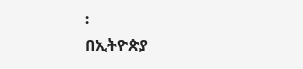፡
በኢትዮጵያ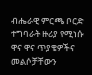ብሔራዊ ምርጫ ቦርድ ተግባራት ዙሪያ የሚነሱ ዋና ዋና ጥያቄዎችና መልሶቻቸውን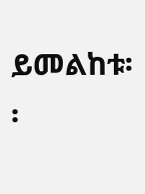ይመልከቱ፡፡